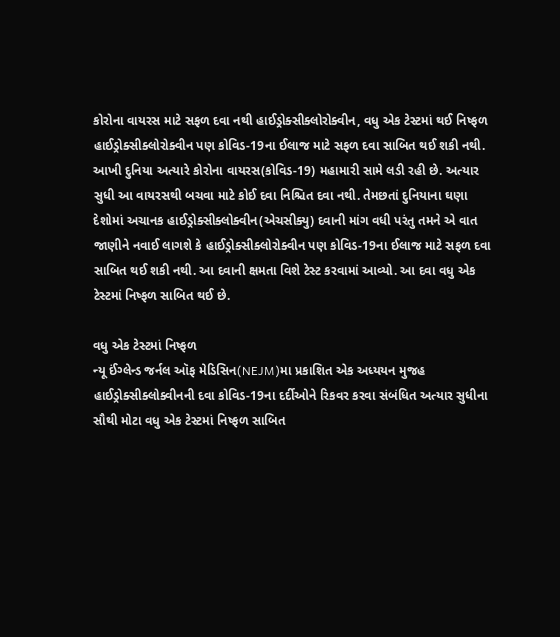કોરોના વાયરસ માટે સફળ દવા નથી હાઈડ્રોક્સીક્લોરોક્વીન, વધુ એક ટેસ્ટમાં થઈ નિષ્ફળ
હાઈડ્રોક્સીક્લોરોક્વીન પણ કોવિડ-19ના ઈલાજ માટે સફળ દવા સાબિત થઈ શકી નથી.
આખી દુનિયા અત્યારે કોરોના વાયરસ(કોવિડ-19) મહામારી સામે લડી રહી છે. અત્યાર સુધી આ વાયરસથી બચવા માટે કોઈ દવા નિશ્ચિત દવા નથી. તેમછતાં દુનિયાના ઘણા દેશોમાં અચાનક હાઈડ્રોક્સીક્લોક્વીન(એચસીક્યુ) દવાની માંગ વધી પરંતુ તમને એ વાત જાણીને નવાઈ લાગશે કે હાઈડ્રોક્સીક્લોરોક્વીન પણ કોવિડ-19ના ઈલાજ માટે સફળ દવા સાબિત થઈ શકી નથી. આ દવાની ક્ષમતા વિશે ટેસ્ટ કરવામાં આવ્યો. આ દવા વધુ એક ટેસ્ટમાં નિષ્ફળ સાબિત થઈ છે.

વધુ એક ટેસ્ટમાં નિષ્ફળ
ન્યૂ ઈંગ્લેન્ડ જર્નલ ઑફ મેડિસિન(NEJM)મા પ્રકાશિત એક અધ્યયન મુજહ હાઈડ્રોક્સીક્લોક્વીનની દવા કોવિડ-19ના દર્દીઓને રિકવર કરવા સંબંધિત અત્યાર સુધીના સૌથી મોટા વધુ એક ટેસ્ટમાં નિષ્ફળ સાબિત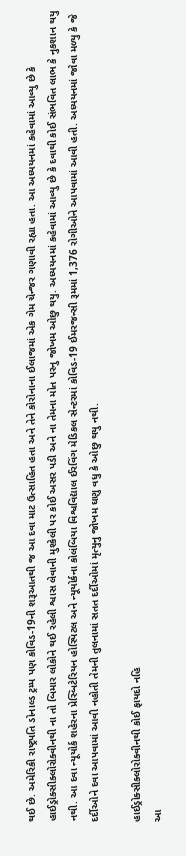થઈ છે. અમેરિકી રાષ્ટ્રપતિ ડોનાલ્ડ ટ્રમ્પ પણ કોવિડ-19ની શરૂઆતથી જ આ દવા માટ ઉત્સાહિત હતા અને તેને કોરોનાના ઈલાજમાં એક ગેમ ચેન્જર ગણાવી રહ્યા હતા. આ અધ્યયનમાં કહેવામાં આવ્યુ છે કે હાઈડ્રોક્સીક્લોરોક્વીનથી ના તો બિમાર લોકોને થઈ રહેલી શ્વાસ લેવાની મુશ્કેલી પર કોઈ અસર પડી અને ના તેમના મોત પરનુ જોખમ ઓછુ થયુ. અધ્યયનમાં કહેવામાં આવ્યુ છે કે દવાથી કોઈ સંભવિત લાભ કે નુકશાન થયુ નથી. આ દવા ન્યૂયોર્ક શહેરના પ્રેસ્બિટેરિયન હોસ્પિટલ અને ન્યૂયોર્કના કોલંબિયા વિશ્વવિદ્યાલ ઈરવિંગ મેડિકલ સેન્ટરમાં કોવિડ-19 ઈમરજન્સી રૂમમાં 1,376 રોગીઓને આપવામાં આવી હતી. અધ્યયનમાં જોવા મળ્યુ કે જે દર્દીઓને દવા આપવામાં આવી નહોતી તેમની તુલનામાં સતત દર્દીઓમાં મૃત્યુનુ જોખમ ઘણુ વધુ કે ઓછુ થયુ નથી.

હાઈડ્રોક્સીક્લોરોક્વીનથી કોઈ ફાયદો નહિ
આ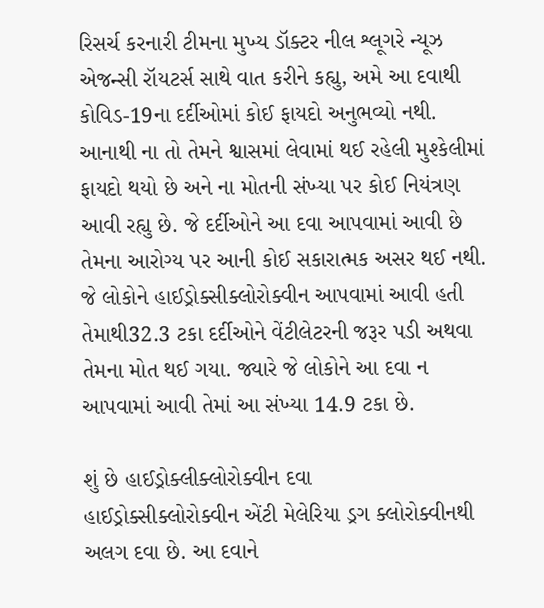રિસર્ચ કરનારી ટીમના મુખ્ય ડૉક્ટર નીલ શ્લૂગરે ન્યૂઝ એજન્સી રૉયટર્સ સાથે વાત કરીને કહ્યુ, અમે આ દવાથી કોવિડ-19ના દર્દીઓમાં કોઈ ફાયદો અનુભવ્યો નથી. આનાથી ના તો તેમને શ્વાસમાં લેવામાં થઈ રહેલી મુશ્કેલીમાં ફાયદો થયો છે અને ના મોતની સંખ્યા પર કોઈ નિયંત્રણ આવી રહ્યુ છે. જે દર્દીઓને આ દવા આપવામાં આવી છે તેમના આરોગ્ય પર આની કોઈ સકારાત્મક અસર થઈ નથી. જે લોકોને હાઈડ્રોક્સીક્લોરોક્વીન આપવામાં આવી હતી તેમાથી32.3 ટકા દર્દીઓને વેંટીલેટરની જરૂર પડી અથવા તેમના મોત થઈ ગયા. જ્યારે જે લોકોને આ દવા ન આપવામાં આવી તેમાં આ સંખ્યા 14.9 ટકા છે.

શું છે હાઈડ્રોક્લીક્લોરોક્વીન દવા
હાઈડ્રોક્સીક્લોરોક્વીન એંટી મેલેરિયા ડ્રગ ક્લોરોક્વીનથી અલગ દવા છે. આ દવાને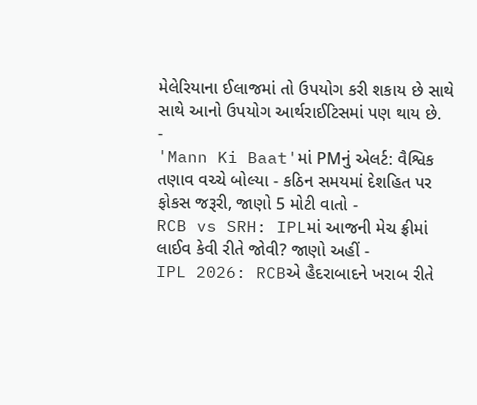મેલેરિયાના ઈલાજમાં તો ઉપયોગ કરી શકાય છે સાથે સાથે આનો ઉપયોગ આર્થરાઈટિસમાં પણ થાય છે.
-
'Mann Ki Baat'માં PMનું એલર્ટ: વૈશ્વિક તણાવ વચ્ચે બોલ્યા - કઠિન સમયમાં દેશહિત પર ફોકસ જરૂરી, જાણો 5 મોટી વાતો -
RCB vs SRH: IPLમાં આજની મેચ ફ્રીમાં લાઈવ કેવી રીતે જોવી? જાણો અહીં -
IPL 2026: RCBએ હૈદરાબાદને ખરાબ રીતે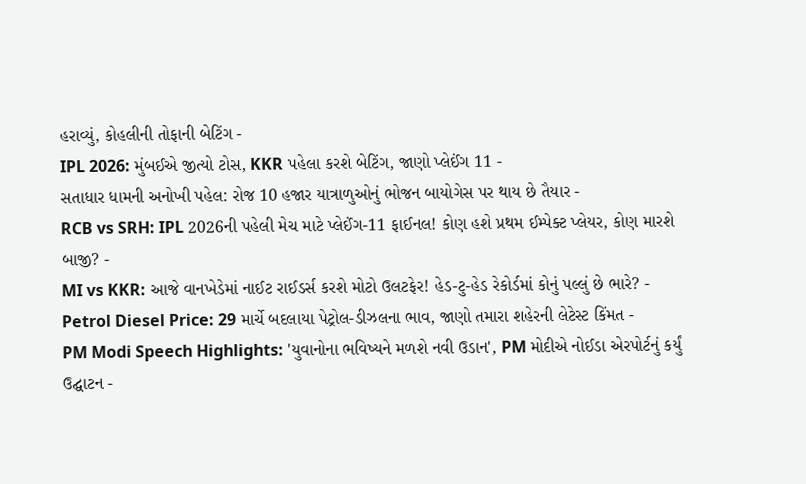હરાવ્યું, કોહલીની તોફાની બેટિંગ -
IPL 2026: મુંબઈએ જીત્યો ટોસ, KKR પહેલા કરશે બેટિંગ, જાણો પ્લેઈંગ 11 -
સતાધાર ધામની અનોખી પહેલ: રોજ 10 હજાર યાત્રાળુઓનું ભોજન બાયોગેસ પર થાય છે તૈયાર -
RCB vs SRH: IPL 2026ની પહેલી મેચ માટે પ્લેઈંગ-11 ફાઈનલ! કોણ હશે પ્રથમ ઈમ્પેક્ટ પ્લેયર, કોણ મારશે બાજી? -
MI vs KKR: આજે વાનખેડેમાં નાઈટ રાઈડર્સ કરશે મોટો ઉલટફેર! હેડ-ટુ-હેડ રેકોર્ડમાં કોનું પલ્લું છે ભારે? -
Petrol Diesel Price: 29 માર્ચે બદલાયા પેટ્રોલ-ડીઝલના ભાવ, જાણો તમારા શહેરની લેટેસ્ટ કિંમત -
PM Modi Speech Highlights: 'યુવાનોના ભવિષ્યને મળશે નવી ઉડાન', PM મોદીએ નોઈડા એરપોર્ટનું કર્યું ઉદ્ઘાટન -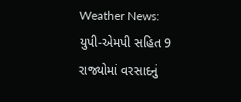Weather News: યુપી-એમપી સહિત 9 રાજ્યોમાં વરસાદનું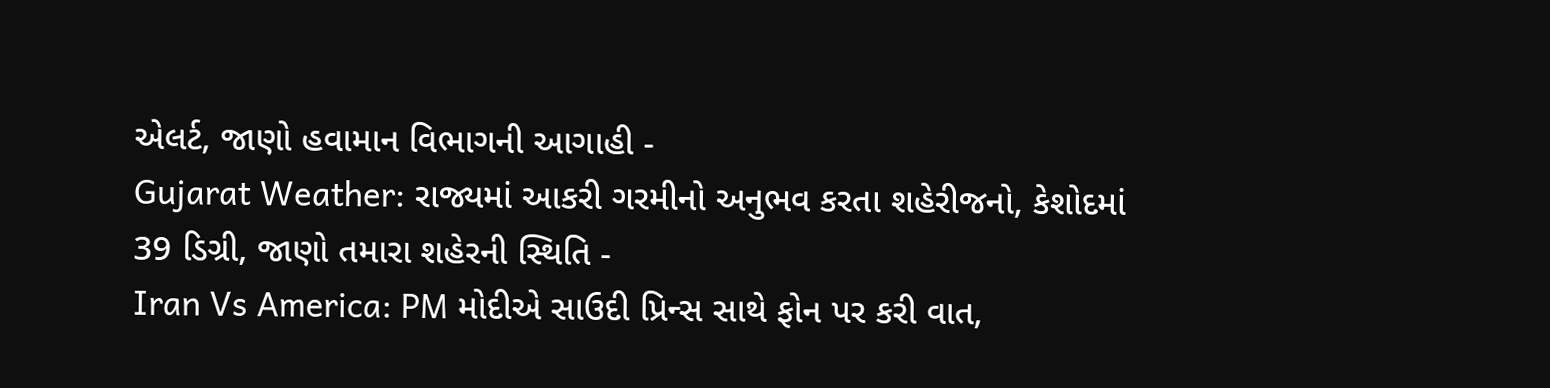એલર્ટ, જાણો હવામાન વિભાગની આગાહી -
Gujarat Weather: રાજ્યમાં આકરી ગરમીનો અનુભવ કરતા શહેરીજનો, કેશોદમાં 39 ડિગ્રી, જાણો તમારા શહેરની સ્થિતિ -
Iran Vs America: PM મોદીએ સાઉદી પ્રિન્સ સાથે ફોન પર કરી વાત,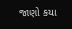જાણો કયા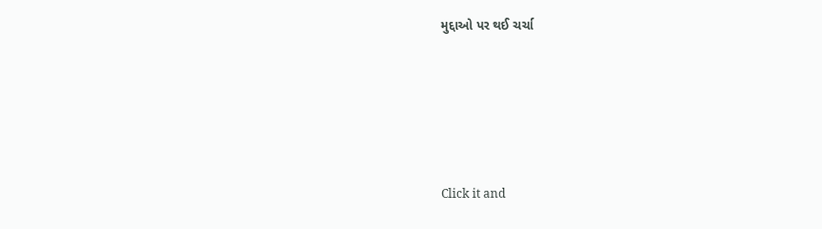મુદ્દાઓ પર થઈ ચર્ચા






Click it and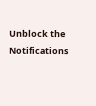Unblock the Notifications